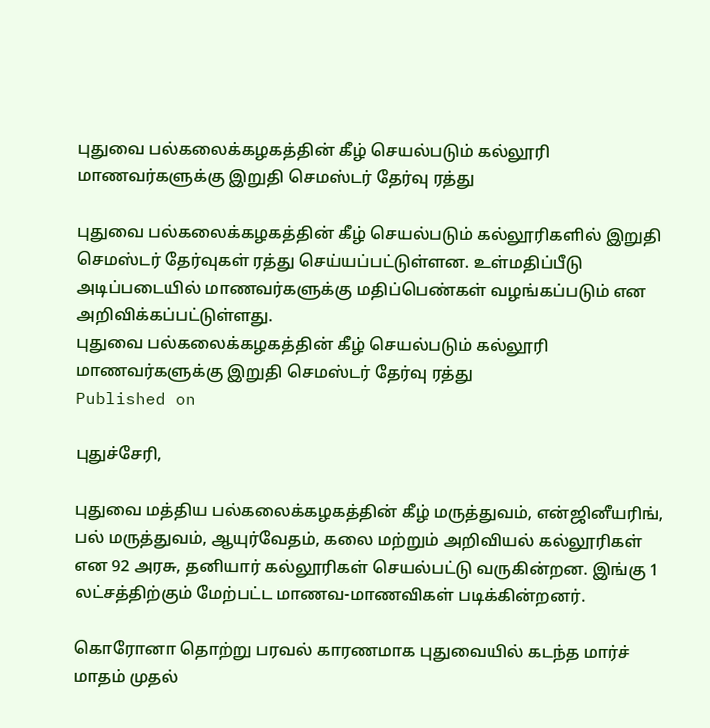புதுவை பல்கலைக்கழகத்தின் கீழ் செயல்படும் கல்லூரி மாணவர்களுக்கு இறுதி செமஸ்டர் தேர்வு ரத்து

புதுவை பல்கலைக்கழகத்தின் கீழ் செயல்படும் கல்லூரிகளில் இறுதி செமஸ்டர் தேர்வுகள் ரத்து செய்யப்பட்டுள்ளன. உள்மதிப்பீடு அடிப்படையில் மாணவர்களுக்கு மதிப்பெண்கள் வழங்கப்படும் என அறிவிக்கப்பட்டுள்ளது.
புதுவை பல்கலைக்கழகத்தின் கீழ் செயல்படும் கல்லூரி மாணவர்களுக்கு இறுதி செமஸ்டர் தேர்வு ரத்து
Published on

புதுச்சேரி,

புதுவை மத்திய பல்கலைக்கழகத்தின் கீழ் மருத்துவம், என்ஜினீயரிங், பல் மருத்துவம், ஆயுர்வேதம், கலை மற்றும் அறிவியல் கல்லூரிகள் என 92 அரசு, தனியார் கல்லூரிகள் செயல்பட்டு வருகின்றன. இங்கு 1 லட்சத்திற்கும் மேற்பட்ட மாணவ-மாணவிகள் படிக்கின்றனர்.

கொரோனா தொற்று பரவல் காரணமாக புதுவையில் கடந்த மார்ச் மாதம் முதல்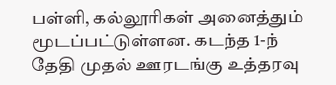பள்ளி, கல்லூரிகள் அனைத்தும் மூடப்பட்டுள்ளன. கடந்த 1-ந் தேதி முதல் ஊரடங்கு உத்தரவு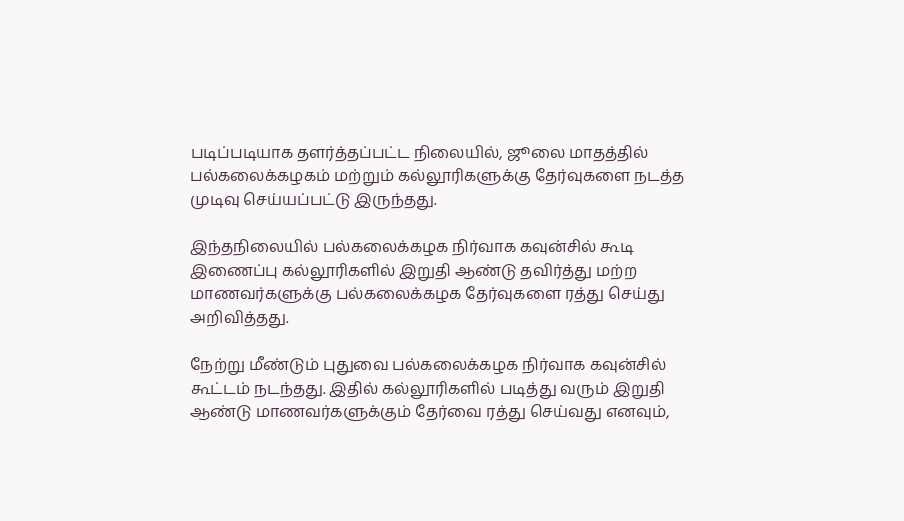படிப்படியாக தளர்த்தப்பட்ட நிலையில், ஜூலை மாதத்தில் பல்கலைக்கழகம் மற்றும் கல்லூரிகளுக்கு தேர்வுகளை நடத்த முடிவு செய்யப்பட்டு இருந்தது.

இந்தநிலையில் பல்கலைக்கழக நிர்வாக கவுன்சில் கூடி இணைப்பு கல்லூரிகளில் இறுதி ஆண்டு தவிர்த்து மற்ற மாணவர்களுக்கு பல்கலைக்கழக தேர்வுகளை ரத்து செய்து அறிவித்தது.

நேற்று மீண்டும் புதுவை பல்கலைக்கழக நிர்வாக கவுன்சில் கூட்டம் நடந்தது. இதில் கல்லூரிகளில் படித்து வரும் இறுதி ஆண்டு மாணவர்களுக்கும் தேர்வை ரத்து செய்வது எனவும்,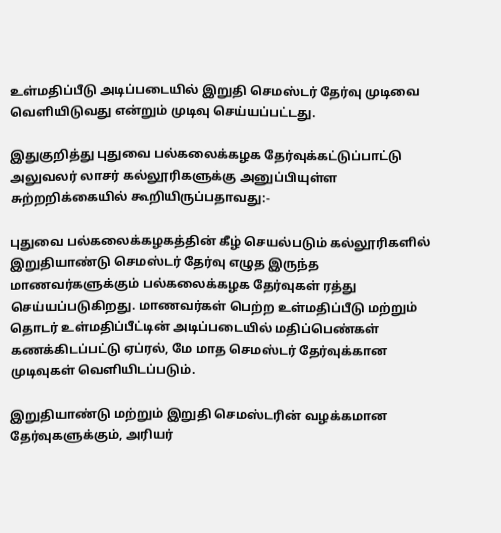உள்மதிப்பீடு அடிப்படையில் இறுதி செமஸ்டர் தேர்வு முடிவை வெளியிடுவது என்றும் முடிவு செய்யப்பட்டது.

இதுகுறித்து புதுவை பல்கலைக்கழக தேர்வுக்கட்டுப்பாட்டு அலுவலர் லாசர் கல்லூரிகளுக்கு அனுப்பியுள்ள சுற்றறிக்கையில் கூறியிருப்பதாவது:-

புதுவை பல்கலைக்கழகத்தின் கீழ் செயல்படும் கல்லூரிகளில் இறுதியாண்டு செமஸ்டர் தேர்வு எழுத இருந்த மாணவர்களுக்கும் பல்கலைக்கழக தேர்வுகள் ரத்து செய்யப்படுகிறது. மாணவர்கள் பெற்ற உள்மதிப்பீடு மற்றும் தொடர் உள்மதிப்பீட்டின் அடிப்படையில் மதிப்பெண்கள் கணக்கிடப்பட்டு ஏப்ரல், மே மாத செமஸ்டர் தேர்வுக்கான முடிவுகள் வெளியிடப்படும்.

இறுதியாண்டு மற்றும் இறுதி செமஸ்டரின் வழக்கமான தேர்வுகளுக்கும், அரியர்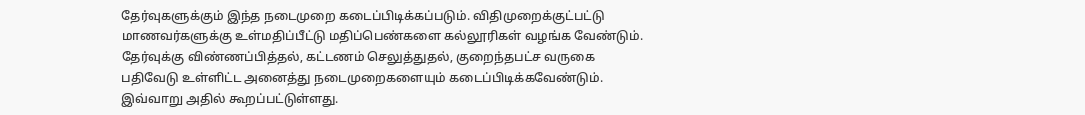தேர்வுகளுக்கும் இந்த நடைமுறை கடைப்பிடிக்கப்படும். விதிமுறைக்குட்பட்டு மாணவர்களுக்கு உள்மதிப்பீட்டு மதிப்பெண்களை கல்லூரிகள் வழங்க வேண்டும். தேர்வுக்கு விண்ணப்பித்தல், கட்டணம் செலுத்துதல், குறைந்தபட்ச வருகை பதிவேடு உள்ளிட்ட அனைத்து நடைமுறைகளையும் கடைப்பிடிக்கவேண்டும். இவ்வாறு அதில் கூறப்பட்டுள்ளது.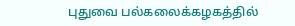புதுவை பல்கலைக்கழகத்தில்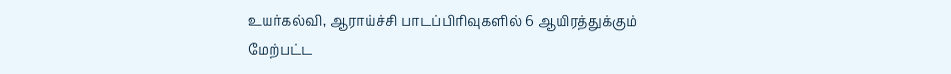உயர்கல்வி, ஆராய்ச்சி பாடப்பிரிவுகளில் 6 ஆயிரத்துக்கும் மேற்பட்ட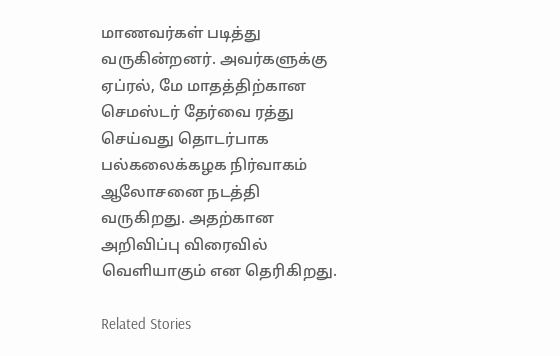மாணவர்கள் படித்து வருகின்றனர். அவர்களுக்கு ஏப்ரல், மே மாதத்திற்கான செமஸ்டர் தேர்வை ரத்து செய்வது தொடர்பாக பல்கலைக்கழக நிர்வாகம் ஆலோசனை நடத்தி வருகிறது. அதற்கான அறிவிப்பு விரைவில் வெளியாகும் என தெரிகிறது.

Related Stories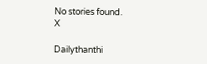No stories found.
X

Dailythanthi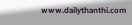www.dailythanthi.com